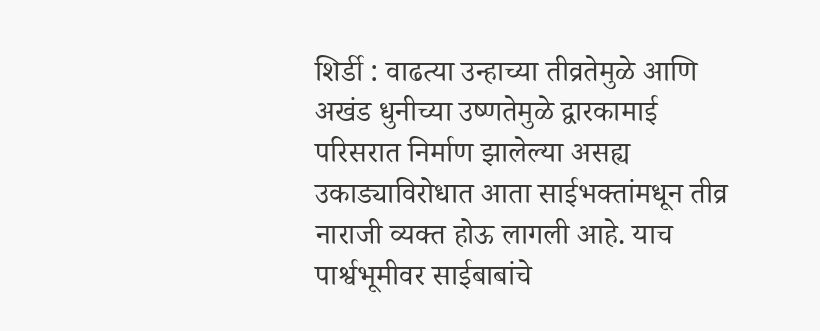शिर्डी : वाढत्या उन्हाच्या तीव्रतेमुळे आणि अखंड धुनीच्या उष्णतेमुळे द्वारकामाई परिसरात निर्माण झालेल्या असह्य उकाड्याविरोधात आता साईभक्तांमधून तीव्र नाराजी व्यक्त होऊ लागली आहे. याच पार्श्वभूमीवर साईबाबांचे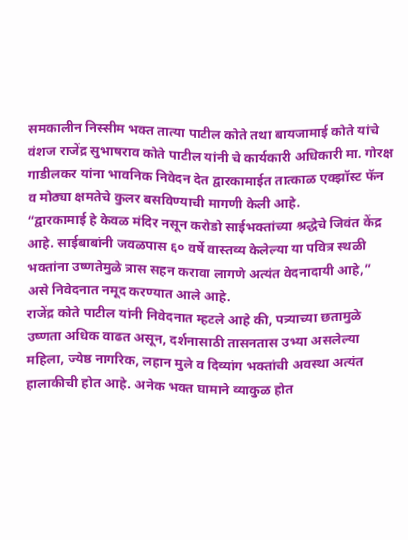समकालीन निस्सीम भक्त तात्या पाटील कोते तथा बायजामाई कोते यांचे वंशज राजेंद्र सुभाषराव कोते पाटील यांनी चे कार्यकारी अधिकारी मा. गोरक्ष गाडीलकर यांना भावनिक निवेदन देत द्वारकामाईत तात्काळ एक्झॉस्ट फॅन व मोठ्या क्षमतेचे कुलर बसविण्याची मागणी केली आहे.
“द्वारकामाई हे केवळ मंदिर नसून करोडो साईभक्तांच्या श्रद्धेचे जिवंत केंद्र आहे. साईबाबांनी जवळपास ६० वर्षे वास्तव्य केलेल्या या पवित्र स्थळी भक्तांना उष्णतेमुळे त्रास सहन करावा लागणे अत्यंत वेदनादायी आहे,” असे निवेदनात नमूद करण्यात आले आहे.
राजेंद्र कोते पाटील यांनी निवेदनात म्हटले आहे की, पत्र्याच्या छतामुळे उष्णता अधिक वाढत असून, दर्शनासाठी तासनतास उभ्या असलेल्या महिला, ज्येष्ठ नागरिक, लहान मुले व दिव्यांग भक्तांची अवस्था अत्यंत हालाकीची होत आहे. अनेक भक्त घामाने व्याकुळ होत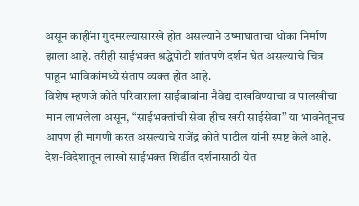असून काहींना गुदमरल्यासारखे होत असल्याने उष्माघाताचा धोका निर्माण झाला आहे. तरीही साईभक्त श्रद्धेपोटी शांतपणे दर्शन घेत असल्याचे चित्र पाहून भाविकांमध्ये संताप व्यक्त होत आहे.
विशेष म्हणजे कोते परिवाराला साईबाबांना नैवेद्य दाखविण्याचा व पालखीचा मान लाभलेला असून, “साईभक्तांची सेवा हीच खरी साईसेवा” या भावनेतूनच आपण ही मागणी करत असल्याचे राजेंद्र कोते पाटील यांनी स्पष्ट केले आहे.
देश-विदेशातून लाखो साईभक्त शिर्डीत दर्शनासाठी येत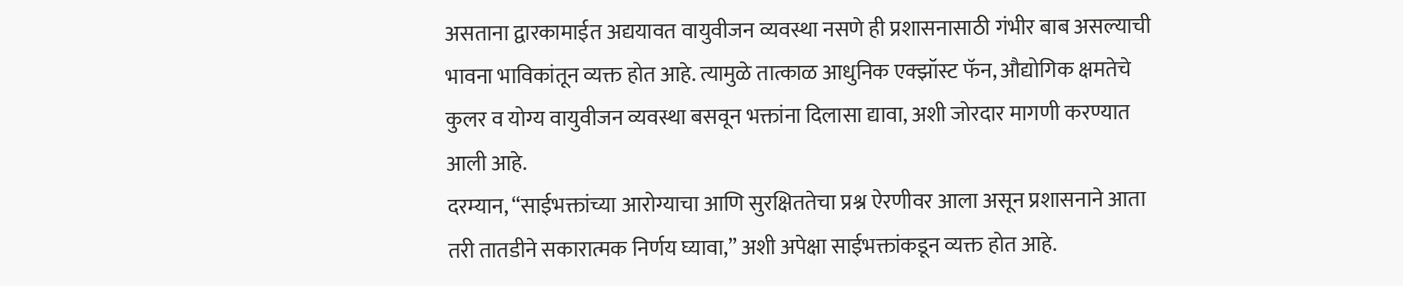असताना द्वारकामाईत अद्ययावत वायुवीजन व्यवस्था नसणे ही प्रशासनासाठी गंभीर बाब असल्याची भावना भाविकांतून व्यक्त होत आहे. त्यामुळे तात्काळ आधुनिक एक्झॉस्ट फॅन, औद्योगिक क्षमतेचे कुलर व योग्य वायुवीजन व्यवस्था बसवून भक्तांना दिलासा द्यावा, अशी जोरदार मागणी करण्यात आली आहे.
दरम्यान, “साईभक्तांच्या आरोग्याचा आणि सुरक्षिततेचा प्रश्न ऐरणीवर आला असून प्रशासनाने आता तरी तातडीने सकारात्मक निर्णय घ्यावा,” अशी अपेक्षा साईभक्तांकडून व्यक्त होत आहे.